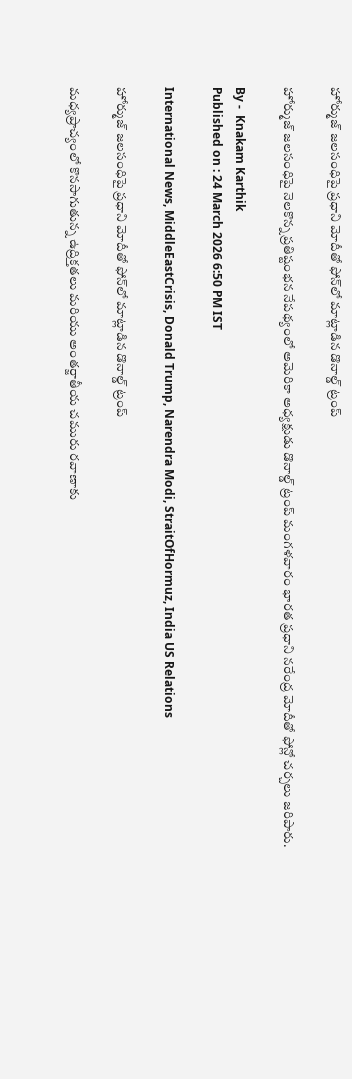హోర్ముజ్ జలసంధిపై ప్రధాని మోదీతో ఫోన్‌లో మాట్లాడిన డొనాల్డ్ ట్రంప్

హోర్ముజ్ జలసంధిపై నెలకొన్న ప్రతిష్టంభన నేపథ్యంలో అమెరికా అధ్యక్షుడు డొనాల్డ్ ట్రంప్ మంగళవారం భారత ప్రధాని నరేంద్ర మోదీతో ఫోన్లో చర్చలు జరిపారు.

By -  Knakam Karthik
Published on : 24 March 2026 6:50 PM IST

International News, MiddleEastCrisis, Donald Trump, Narendra Modi, StraitOfHormuz, India US Relations

హోర్ముజ్ జలసంధిపై ప్రధాని మోదీతో ఫోన్‌లో మాట్లాడిన డొనాల్డ్ ట్రంప్

మధ్యప్రాచ్యంలో కొనసాగుతున్న ఉద్రిక్తతలు మరియు అంతర్జాతీయ చమురు రవాణాకు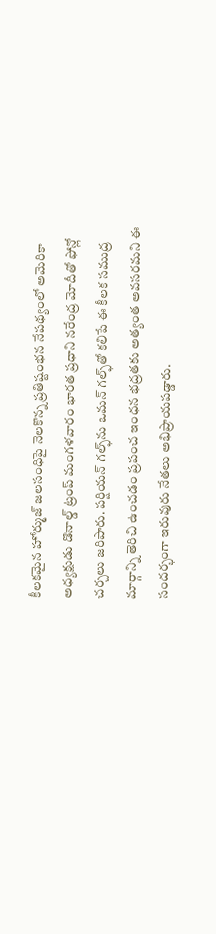కీలకమైన హోర్ముజ్ జలసంధిపై నెలకొన్న ప్రతిష్టంభన నేపథ్యంలో అమెరికా అధ్యక్షుడు డొనాల్డ్ ట్రంప్ మంగళవారం భారత ప్రధాని నరేంద్ర మోదీతో ఫోన్లో చర్చలు జరిపారు. పర్షియన్ గల్ఫ్‌ను ఒమన్ గల్ఫ్‌తో కలిపే ఈ కీలక సముద్ర మార్గాన్ని తెరిచి ఉంచడం ప్రపంచ ఇంధన భద్రతకు అత్యంత అవసరమని ఈ సందర్భంగా ఇరువురు నేతలు అభిప్రాయపడ్డారు.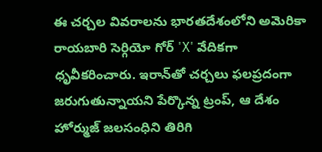ఈ చర్చల వివరాలను భారతదేశంలోని అమెరికా రాయబారి సెర్గియో గోర్ 'X' వేదికగా ధృవీకరించారు. ఇరాన్‌తో చర్చలు ఫలప్రదంగా జరుగుతున్నాయని పేర్కొన్న ట్రంప్, ఆ దేశం హోర్ముజ్ జలసంధిని తిరిగి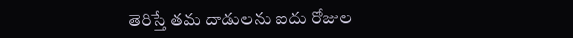తెరిస్తే తమ దాడులను ఐదు రోజుల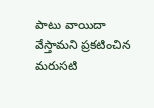పాటు వాయిదా వేస్తామని ప్రకటించిన మరుసటి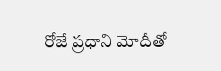రోజే ప్రధాని మోదీతో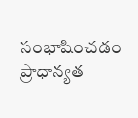సంభాషించడం ప్రాధాన్యత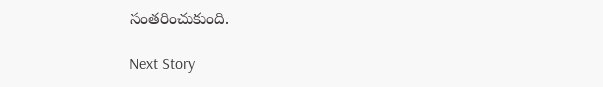సంతరించుకుంది.

Next Story